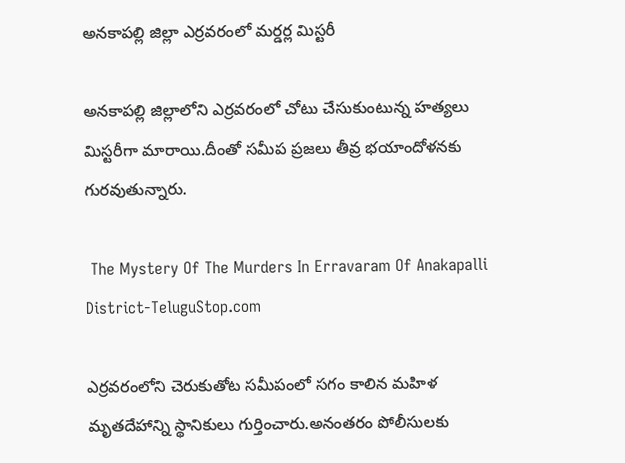అనకాపల్లి జిల్లా ఎర్రవరంలో మర్డర్ల మిస్టరీ

అనకాపల్లి జిల్లాలోని ఎర్రవరంలో చోటు చేసుకుంటున్న హత్యలు మిస్టరీగా మారాయి.దీంతో సమీప ప్రజలు తీవ్ర భయాందోళనకు గురవుతున్నారు.

 The Mystery Of The Murders In Erravaram Of Anakapalli District-TeluguStop.com

ఎర్రవరంలోని చెరుకుతోట సమీపంలో సగం కాలిన మహిళ మృతదేహాన్ని స్థానికులు గుర్తించారు.అనంతరం పోలీసులకు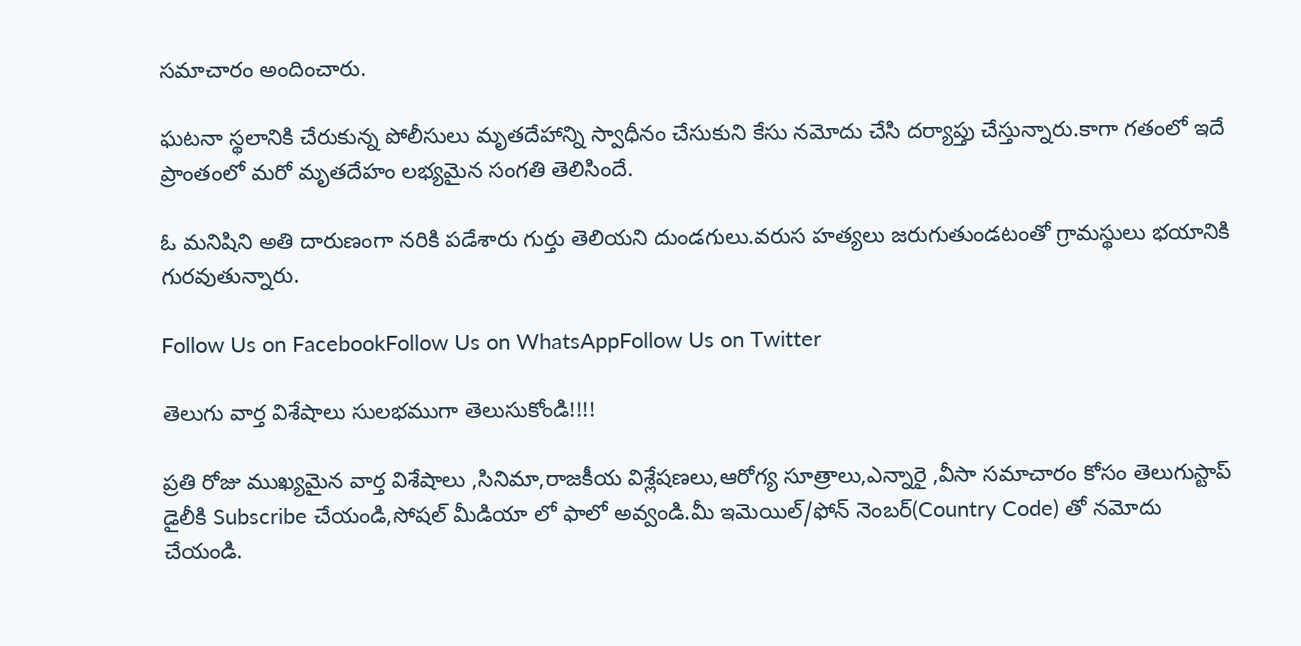సమాచారం అందించారు.

ఘటనా స్థలానికి చేరుకున్న పోలీసులు మృతదేహాన్ని స్వాధీనం చేసుకుని కేసు నమోదు చేసి దర్యాప్తు చేస్తున్నారు.కాగా గతంలో ఇదే ప్రాంతంలో మరో మృతదేహం లభ్యమైన సంగతి తెలిసిందే.

ఓ మనిషిని అతి దారుణంగా నరికి పడేశారు గుర్తు తెలియని దుండగులు.వరుస హత్యలు జరుగుతుండటంతో గ్రామస్థులు భయానికి గురవుతున్నారు.

Follow Us on FacebookFollow Us on WhatsAppFollow Us on Twitter

తెలుగు వార్త విశేషాలు సులభముగా తెలుసుకోండి!!!!

ప్రతి రోజు ముఖ్యమైన వార్త విశేషాలు ,సినిమా,రాజకీయ విశ్లేషణలు,ఆరోగ్య సూత్రాలు,ఎన్నారై ,వీసా సమాచారం కోసం తెలుగుస్టాప్ డైలీకి Subscribe చేయండి,సోషల్ మీడియా లో ఫాలో అవ్వండి.మీ ఇమెయిల్/ఫోన్ నెంబర్(Country Code) తో నమోదు చేయండి.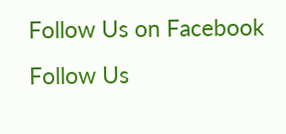Follow Us on Facebook Follow Us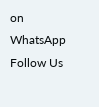on WhatsApp  Follow Us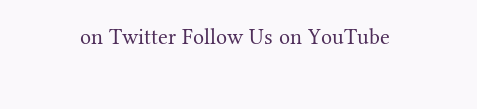on Twitter Follow Us on YouTube